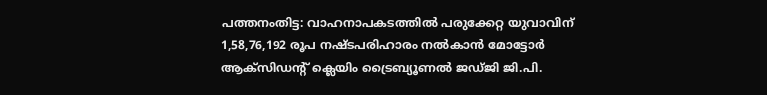പത്തനംതിട്ട: വാഹനാപകടത്തിൽ പരുക്കേറ്റ യുവാവിന് 1,58,76,192 രൂപ നഷ്ടപരിഹാരം നൽകാൻ മോട്ടോർ ആക്സിഡന്റ് ക്ലെയിം ട്രൈബ്യൂണൽ ജഡ്ജി ജി.പി.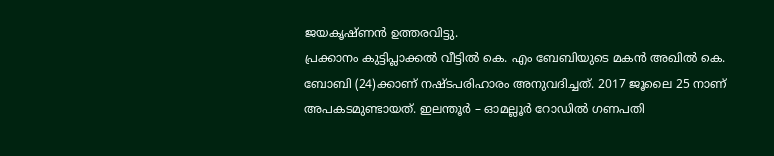ജയകൃഷ്ണൻ ഉത്തരവിട്ടു.
പ്രക്കാനം കുട്ടിപ്ലാക്കൽ വീട്ടിൽ കെ. എം ബേബിയുടെ മകൻ അഖിൽ കെ. ബോബി (24)ക്കാണ് നഷ്ടപരിഹാരം അനുവദിച്ചത്. 2017 ജൂലൈ 25 നാണ് അപകടമുണ്ടായത്. ഇലന്തൂർ – ഓമല്ലൂർ റോഡിൽ ഗണപതി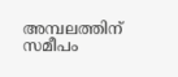അമ്പലത്തിന് സമീപം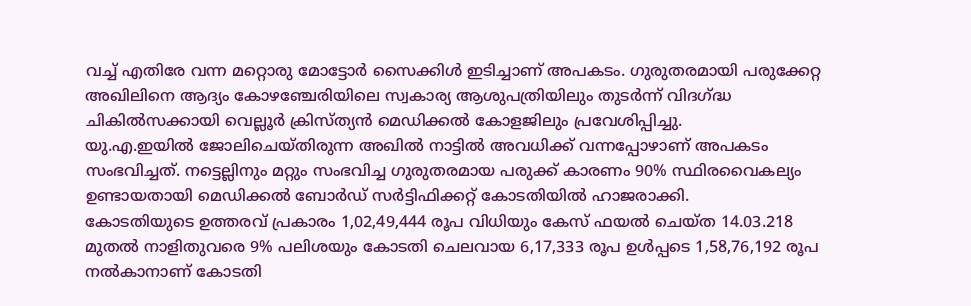വച്ച് എതിരേ വന്ന മറ്റൊരു മോട്ടോർ സൈക്കിൾ ഇടിച്ചാണ് അപകടം. ഗുരുതരമായി പരുക്കേറ്റ അഖിലിനെ ആദ്യം കോഴഞ്ചേരിയിലെ സ്വകാര്യ ആശുപത്രിയിലും തുടർന്ന് വിദഗ്ദ്ധ ചികിൽസക്കായി വെല്ലൂർ ക്രിസ്ത്യൻ മെഡിക്കൽ കോളജിലും പ്രവേശിപ്പിച്ചു.
യു.എ.ഇയിൽ ജോലിചെയ്തിരുന്ന അഖിൽ നാട്ടിൽ അവധിക്ക് വന്നപ്പോഴാണ് അപകടം സംഭവിച്ചത്. നട്ടെല്ലിനും മറ്റും സംഭവിച്ച ഗുരുതരമായ പരുക്ക് കാരണം 90% സ്ഥിരവൈകല്യം ഉണ്ടായതായി മെഡിക്കൽ ബോർഡ് സർട്ടിഫിക്കറ്റ് കോടതിയിൽ ഹാജരാക്കി.
കോടതിയുടെ ഉത്തരവ് പ്രകാരം 1,02,49,444 രൂപ വിധിയും കേസ് ഫയൽ ചെയ്ത 14.03.218 മുതൽ നാളിതുവരെ 9% പലിശയും കോടതി ചെലവായ 6,17,333 രൂപ ഉൾപ്പടെ 1,58,76,192 രൂപ നൽകാനാണ് കോടതി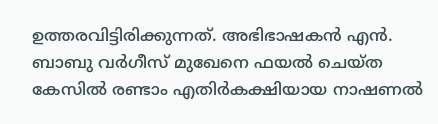ഉത്തരവിട്ടിരിക്കുന്നത്. അഭിഭാഷകൻ എൻ. ബാബു വർഗീസ് മുഖേനെ ഫയൽ ചെയ്ത കേസിൽ രണ്ടാം എതിർകക്ഷിയായ നാഷണൽ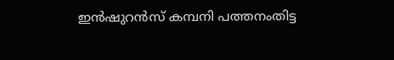ഇൻഷുറൻസ് കമ്പനി പത്തനംതിട്ട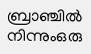ബ്രാഞ്ചിൽ നിന്നുംഒരു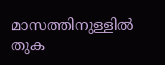മാസത്തിനുള്ളിൽ തുക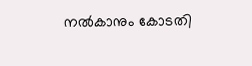നൽകാനും കോടതി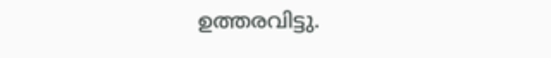ഉത്തരവിട്ടു.